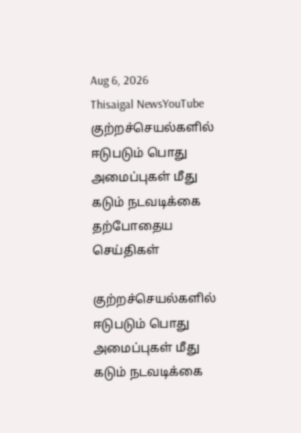Aug 6, 2026
Thisaigal NewsYouTube
குற்றச்செயல்களில் ஈடுபடும் பொது அமைப்புகள் மீது கடும் நடவடிக்கை
தற்போதைய செய்திகள்

குற்றச்செயல்களில் ஈடுபடும் பொது அமைப்புகள் மீது கடும் நடவடிக்கை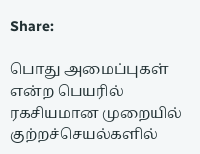Share:

பொது அமைப்புகள் என்ற பெயரில் ரகசியமான முறையில் குற்றச்செயல்களில்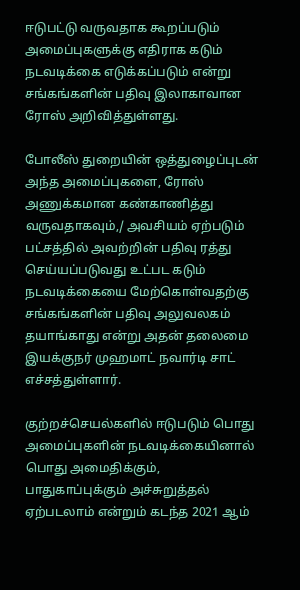ஈடுபட்டு வருவதாக கூறப்படும் அமைப்புகளுக்கு எதிராக கடும் நடவடிக்கை எடுக்கப்படும் என்று சங்கங்களின் பதிவு இலாகாவான ரோஸ் அறிவித்துள்ளது.

போலீஸ் துறையின் ஒத்துழைப்புடன் அந்த அமைப்புகளை, ரோஸ் அணுக்கமான கண்காணித்து வருவதாகவும்,/ அவசியம் ஏற்படும் பட்சத்தில் அவற்றின் பதிவு ரத்து செய்யப்படுவது உட்பட கடும் நடவடிக்கையை மேற்கொள்வதற்கு சங்கங்களின் பதிவு அலுவலகம் தயாங்காது என்று அதன் தலைமை இயக்குநர் முஹமாட் நவார்டி சாட் எச்சத்துள்ளார்.

குற்றச்செயல்களில் ஈடுபடும் பொது அமைப்புகளின் நடவடிக்கையினால் பொது அமைதிக்கும், பாதுகாப்புக்கும் அச்சுறுத்தல் ஏற்படலாம் என்றும் கடந்த 2021 ஆம்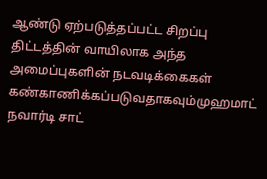ஆண்டு ஏற்படுத்தப்பட்ட சிறப்பு திட்டத்தின் வாயிலாக அந்த அமைப்புகளின் நடவடிக்கைகள் கண்காணிக்கப்படுவதாகவும்முஹமாட் நவார்டி சாட்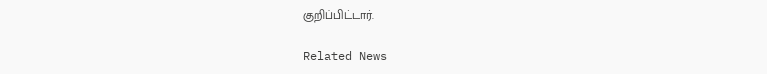குறிப்பிட்டார்.

Related News